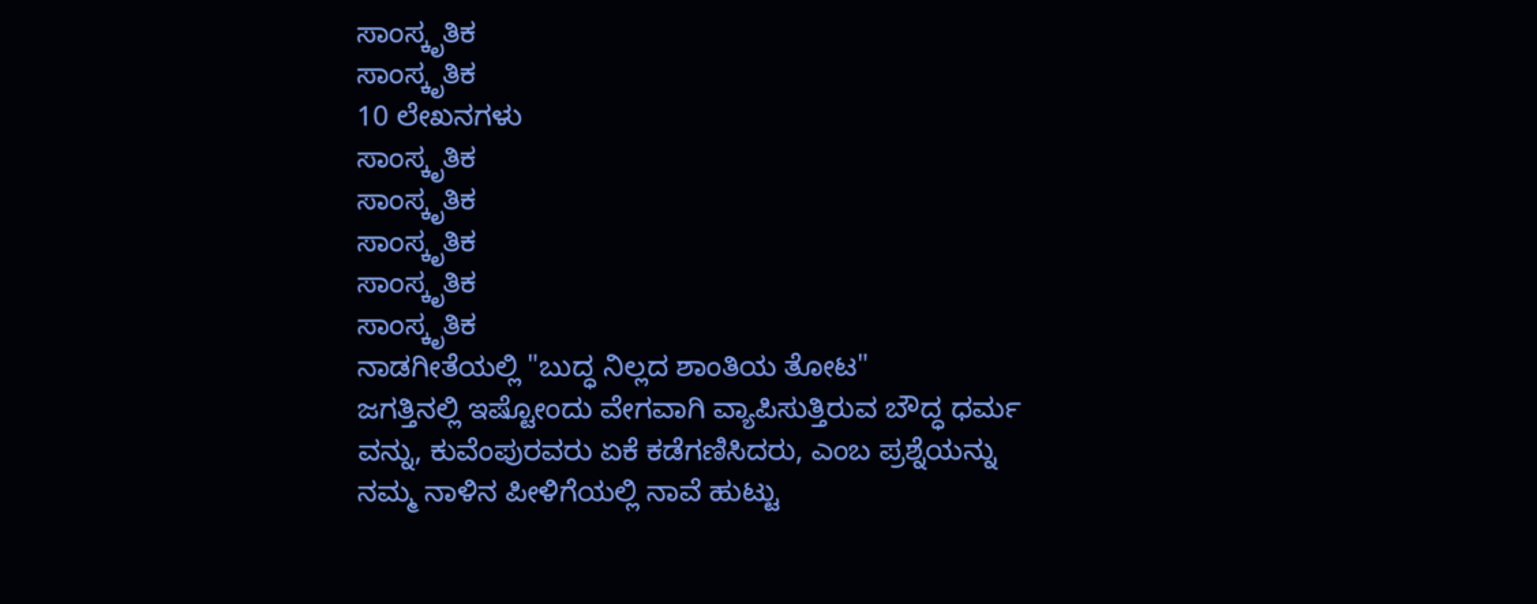ಸಾಂಸ್ಕೃತಿಕ
ಸಾಂಸ್ಕೃತಿಕ
10 ಲೇಖನಗಳು
ಸಾಂಸ್ಕೃತಿಕ
ಸಾಂಸ್ಕೃತಿಕ
ಸಾಂಸ್ಕೃತಿಕ
ಸಾಂಸ್ಕೃತಿಕ
ಸಾಂಸ್ಕೃತಿಕ
ನಾಡಗೀತೆಯಲ್ಲಿ "ಬುದ್ಧ ನಿಲ್ಲದ ಶಾಂತಿಯ ತೋಟ"
ಜಗತ್ತಿನಲ್ಲಿ ಇಷ್ಟೋಂದು ವೇಗವಾಗಿ ವ್ಯಾಪಿಸುತ್ತಿರುವ ಬೌದ್ಧ ಧರ್ಮ ವನ್ನು, ಕುವೆಂಪುರವರು ಏಕೆ ಕಡೆಗಣಿಸಿದರು, ಎಂಬ ಪ್ರಶ್ನೆಯನ್ನು ನಮ್ಮ ನಾಳಿನ ಪೀಳಿಗೆಯಲ್ಲಿ ನಾವೆ ಹುಟ್ಟು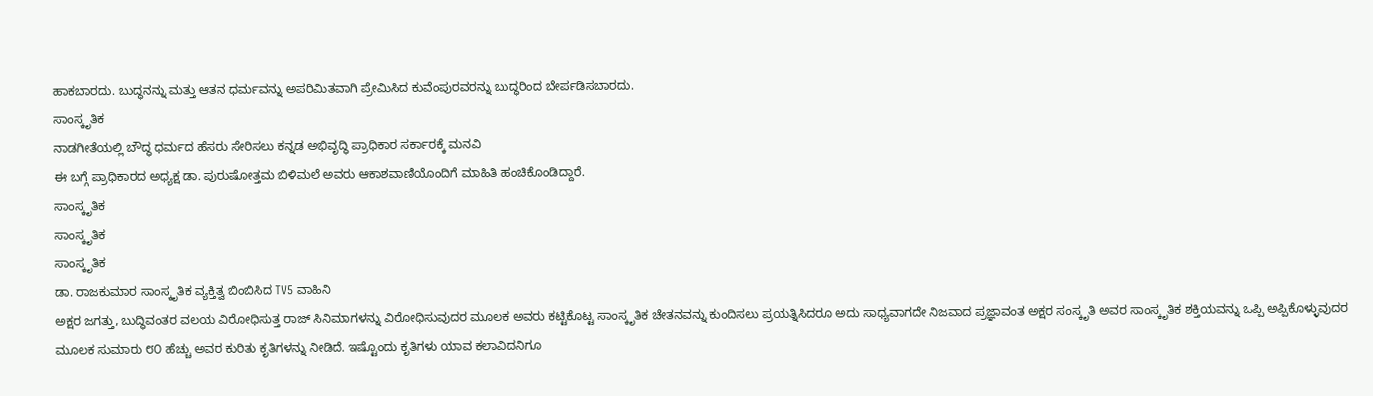ಹಾಕಬಾರದು. ಬುದ್ಧನನ್ನು ಮತ್ತು ಆತನ ಧರ್ಮವನ್ನು ಅಪರಿಮಿತವಾಗಿ ಪ್ರೇಮಿಸಿದ ಕುವೆಂಪುರವರನ್ನು ಬುದ್ಧರಿಂದ ಬೇರ್ಪಡಿಸಬಾರದು.
ಸಾಂಸ್ಕೃತಿಕ
ನಾಡಗೀತೆಯಲ್ಲಿ ಬೌದ್ಧ ಧರ್ಮದ ಹೆಸರು ಸೇರಿಸಲು ಕನ್ನಡ ಅಭಿವೃದ್ಧಿ ಪ್ರಾಧಿಕಾರ ಸರ್ಕಾರಕ್ಕೆ ಮನವಿ
ಈ ಬಗ್ಗೆ ಪ್ರಾಧಿಕಾರದ ಅಧ್ಯಕ್ಷ ಡಾ. ಪುರುಷೋತ್ತಮ ಬಿಳಿಮಲೆ ಅವರು ಆಕಾಶವಾಣಿಯೊಂದಿಗೆ ಮಾಹಿತಿ ಹಂಚಿಕೊಂಡಿದ್ದಾರೆ.
ಸಾಂಸ್ಕೃತಿಕ
ಸಾಂಸ್ಕೃತಿಕ
ಸಾಂಸ್ಕೃತಿಕ
ಡಾ. ರಾಜಕುಮಾರ ಸಾಂಸ್ಕೃತಿಕ ವ್ಯಕ್ತಿತ್ವ ಬಿಂಬಿಸಿದ TV5 ವಾಹಿನಿ
ಅಕ್ಷರ ಜಗತ್ತು, ಬುದ್ಧಿವಂತರ ವಲಯ ವಿರೋಧಿಸುತ್ತ ರಾಜ್ ಸಿನಿಮಾಗಳನ್ನು ವಿರೋಧಿಸುವುದರ ಮೂಲಕ ಅವರು ಕಟ್ಟಿಕೊಟ್ಟ ಸಾಂಸ್ಕೃತಿಕ ಚೇತನವನ್ನು ಕುಂದಿಸಲು ಪ್ರಯತ್ನಿಸಿದರೂ ಅದು ಸಾಧ್ಯವಾಗದೇ ನಿಜವಾದ ಪ್ರಜ್ಞಾವಂತ ಅಕ್ಷರ ಸಂಸ್ಕೃತಿ ಅವರ ಸಾಂಸ್ಕೃತಿಕ ಶಕ್ತಿಯವನ್ನು ಒಪ್ಪಿ ಅಪ್ಪಿಕೊಳ್ಳುವುದರ ಮೂಲಕ ಸುಮಾರು ೮೦ ಹೆಚ್ಚು ಅವರ ಕುರಿತು ಕೃತಿಗಳನ್ನು ನೀಡಿದೆ. ಇಷ್ಟೊಂದು ಕೃತಿಗಳು ಯಾವ ಕಲಾವಿದನಿಗೂ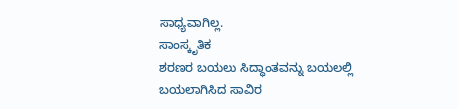ಸಾಧ್ಯವಾಗಿಲ್ಲ.
ಸಾಂಸ್ಕೃತಿಕ
ಶರಣರ ಬಯಲು ಸಿದ್ಧಾಂತವನ್ನು ಬಯಲಲ್ಲಿ ಬಯಲಾಗಿಸಿದ ಸಾವಿರ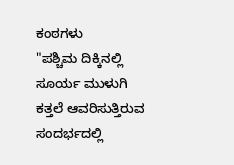ಕಂಠಗಳು
"ಪಶ್ಚಿಮ ದಿಕ್ಕಿನಲ್ಲಿ ಸೂರ್ಯ ಮುಳುಗಿ ಕತ್ತಲೆ ಆವರಿಸುತ್ತಿರುವ ಸಂದರ್ಭದಲ್ಲಿ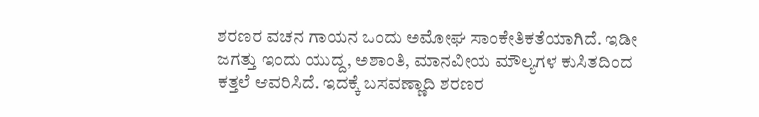ಶರಣರ ವಚನ ಗಾಯನ ಒಂದು ಅಮೋಘ ಸಾಂಕೇತಿಕತೆಯಾಗಿದೆ. ಇಡೀ ಜಗತ್ತು ಇಂದು ಯುದ್ದ, ಅಶಾಂತಿ, ಮಾನವೀಯ ಮೌಲ್ಯಗಳ ಕುಸಿತದಿಂದ ಕತ್ತಲೆ ಆವರಿಸಿದೆ. ಇದಕ್ಕೆ ಬಸವಣ್ಣಾದಿ ಶರಣರ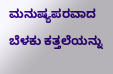ಮನುಷ್ಯಪರವಾದ ಬೆಳಕು ಕತ್ತಲೆಯನ್ನು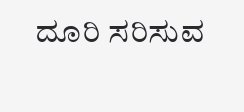ದೂರಿ ಸರಿಸುವ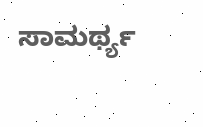ಸಾಮರ್ಥ್ಯ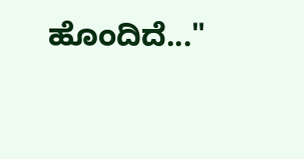ಹೊಂದಿದೆ..."